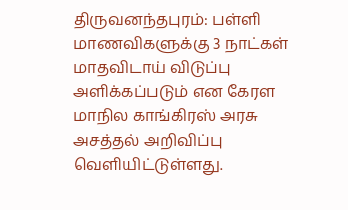திருவனந்தபுரம்: பள்ளி மாணவிகளுக்கு 3 நாட்கள் மாதவிடாய் விடுப்பு அளிக்கப்படும் என கேரள மாநில காங்கிரஸ் அரசு அசத்தல் அறிவிப்பு வெளியிட்டுள்ளது.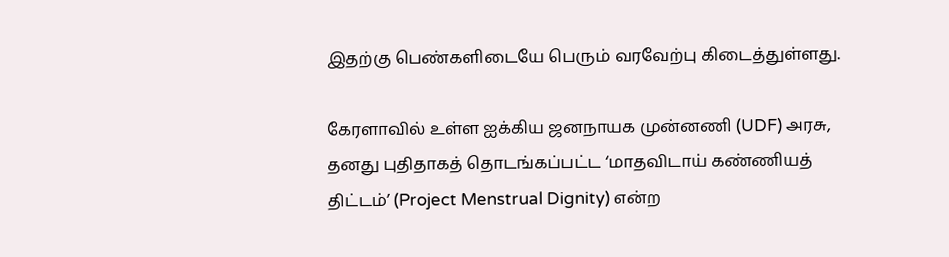இதற்கு பெண்களிடையே பெரும் வரவேற்பு கிடைத்துள்ளது.

கேரளாவில் உள்ள ஐக்கிய ஜனநாயக முன்னணி (UDF) அரசு, தனது புதிதாகத் தொடங்கப்பட்ட ‘மாதவிடாய் கண்ணியத் திட்டம்’ (Project Menstrual Dignity) என்ற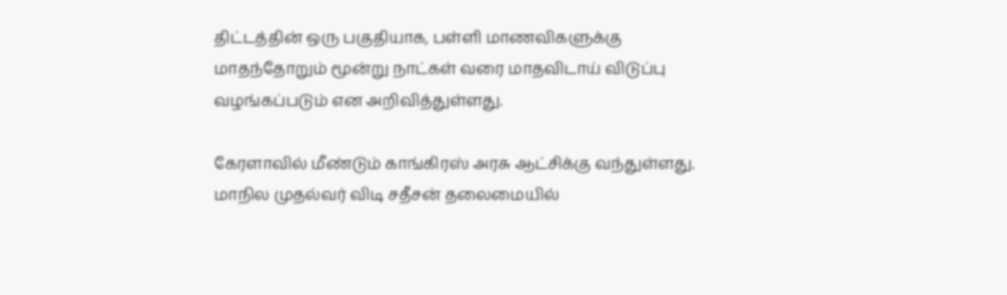திட்டத்தின் ஒரு பகுதியாக, பள்ளி மாணவிகளுக்கு மாதந்தோறும் மூன்று நாட்கள் வரை மாதவிடாய் விடுப்பு வழங்கப்படும் என அறிவித்துள்ளது.

கேரளாவில் மீண்டும் காங்கிரஸ் அரசு ஆட்சிக்கு வந்துள்ளது. மாநில முதல்வர் விடி சதீசன் தலைமையில்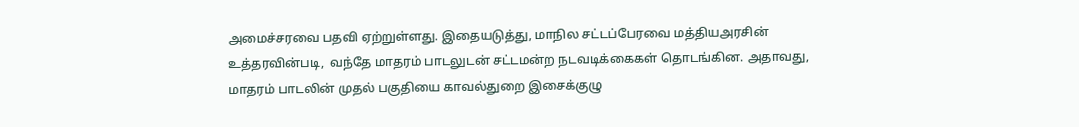அமைச்சரவை பதவி ஏற்றுள்ளது. இதையடுத்து, மாநில சட்டப்பேரவை மத்தியஅரசின் உத்தரவின்படி,  வந்தே மாதரம் பாடலுடன் சட்டமன்ற நடவடிக்கைகள் தொடங்கின. அதாவது, மாதரம் பாடலின் முதல் பகுதியை காவல்துறை இசைக்குழு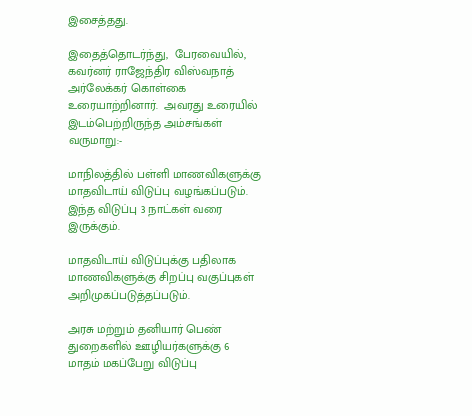இசைத்தது.

இதைத்தொடர்ந்து,  பேரவையில்,  கவர்னர் ராஜேந்திர விஸ்வநாத் அர்லேக்கர் கொள்கை உரையாற்றினார்.  அவரது உரையில் இடம்பெற்றிருந்த அம்சங்கள் வருமாறு:-

மாநிலத்தில் பள்ளி மாணவிகளுக்கு மாதவிடாய் விடுப்பு வழங்கப்படும். இந்த விடுப்பு 3 நாட்கள் வரை இருக்கும்.

மாதவிடாய் விடுப்புக்கு பதிலாக மாணவிகளுக்கு சிறப்பு வகுப்புகள் அறிமுகப்படுத்தப்படும்.

அரசு மற்றும் தனியார் பெண் துறைகளில் ஊழியர்களுக்கு 6 மாதம் மகப்பேறு விடுப்பு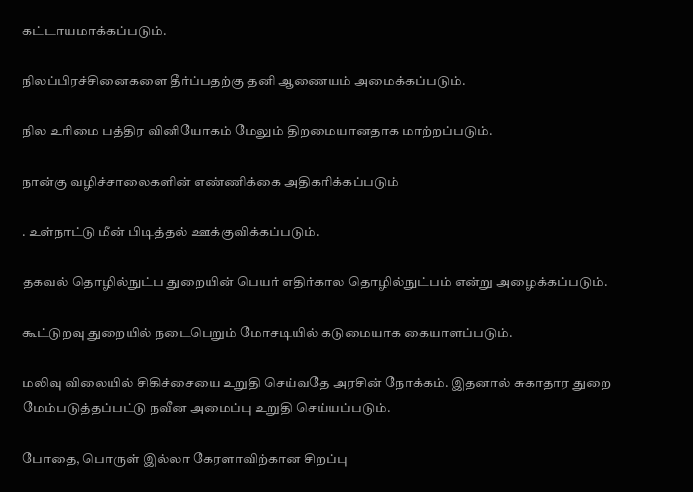கட்டாயமாக்கப்படும்.

நிலப்பிரச்சினைகளை தீர்ப்பதற்கு தனி ஆணையம் அமைக்கப்படும்.

நில உரிமை பத்திர வினியோகம் மேலும் திறமையானதாக மாற்றப்படும்.

நான்கு வழிச்சாலைகளின் எண்ணிக்கை அதிகரிக்கப்படும்

. உள்நாட்டு மீன் பிடித்தல் ஊக்குவிக்கப்படும்.

தகவல் தொழில்நுட்ப துறையின் பெயர் எதிர்கால தொழில்நுட்பம் என்று அழைக்கப்படும்.

கூட்டுறவு துறையில் நடைபெறும் மோசடியில் கடுமையாக கையாளப்படும்.

மலிவு விலையில் சிகிச்சையை உறுதி செய்வதே அரசின் நோக்கம். இதனால் சுகாதார துறை மேம்படுத்தப்பட்டு நவீன அமைப்பு உறுதி செய்யப்படும்.

போதை, பொருள் இல்லா கேரளாவிற்கான சிறப்பு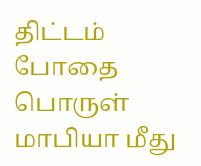திட்டம் போதை பொருள் மாபியா மீது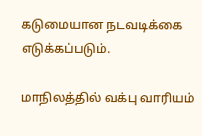கடுமையான நடவடிக்கை எடுக்கப்படும்.

மாநிலத்தில் வக்பு வாரியம்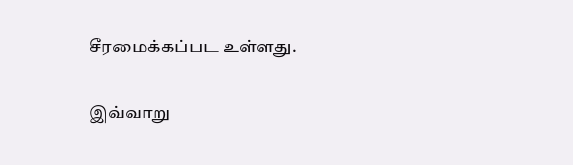சீரமைக்கப்பட உள்ளது.

இவ்வாறு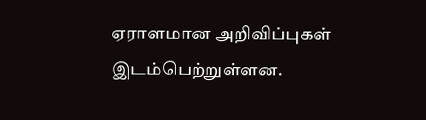ஏராளமான அறிவிப்புகள் இடம்பெற்றுள்ளன.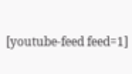[youtube-feed feed=1]